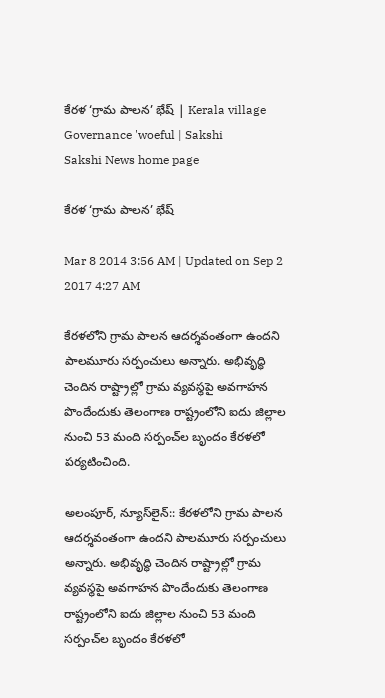కేరళ ‘గ్రామ పాలన’ భేష్ | Kerala village Governance 'woeful | Sakshi
Sakshi News home page

కేరళ ‘గ్రామ పాలన’ భేష్

Mar 8 2014 3:56 AM | Updated on Sep 2 2017 4:27 AM

కేరళలోని గ్రామ పాలన ఆదర్శవంతంగా ఉందని పాలమూరు సర్పంచులు అన్నారు. అభివృద్ధి చెందిన రాష్ట్రాల్లో గ్రామ వ్యవస్థపై అవగాహన పొందేందుకు తెలంగాణ రాష్ట్రంలోని ఐదు జిల్లాల నుంచి 53 మంది సర్పంచ్‌ల బృందం కేరళలో పర్యటించింది.

అలంపూర్, న్యూస్‌లైన్:: కేరళలోని గ్రామ పాలన ఆదర్శవంతంగా ఉందని పాలమూరు సర్పంచులు అన్నారు. అభివృద్ధి చెందిన రాష్ట్రాల్లో గ్రామ వ్యవస్థపై అవగాహన పొందేందుకు తెలంగాణ రాష్ట్రంలోని ఐదు జిల్లాల నుంచి 53 మంది సర్పంచ్‌ల బృందం కేరళలో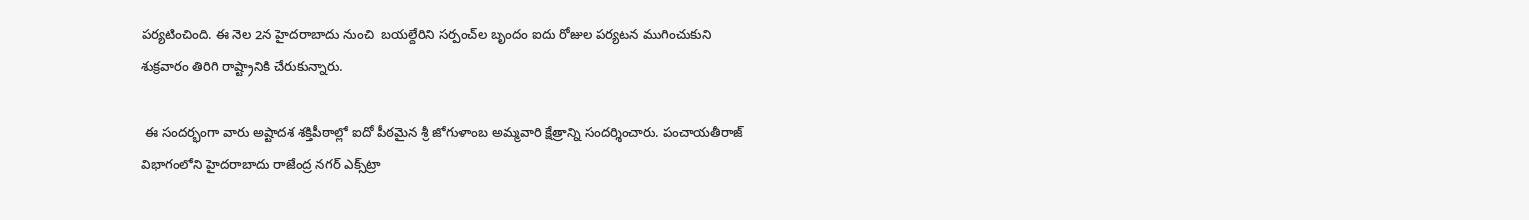పర్యటించింది. ఈ నెల 2న హైదరాబాదు నుంచి  బయల్దేరిని సర్పంచ్‌ల బృందం ఐదు రోజుల పర్యటన ముగించుకుని శుక్రవారం తిరిగి రాష్ట్రానికి చేరుకున్నారు.

 ఈ సందర్భంగా వారు అష్టాదశ శక్తిపీఠాల్లో ఐదో పీఠమైన శ్రీ జోగుళాంబ అమ్మవారి క్షేత్రాన్ని సందర్శించారు. పంచాయతీరాజ్ విభాగంలోని హైదరాబాదు రాజేంద్ర నగర్ ఎక్స్‌ట్రా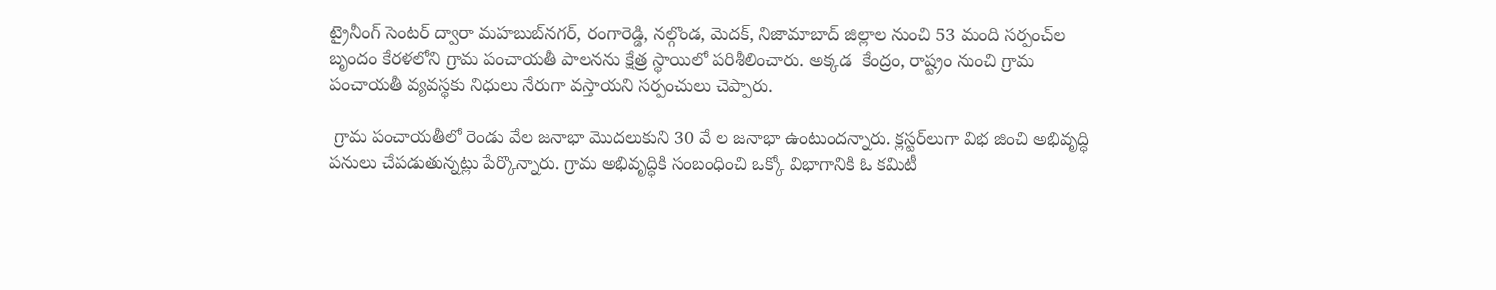ట్రైనీంగ్ సెంటర్ ద్వారా మహబుబ్‌నగర్, రంగారెడ్డి, నల్గొండ, మెదక్, నిజామాబాద్ జిల్లాల నుంచి 53 మంది సర్పంచ్‌ల బృందం కేరళలోని గ్రామ పంచాయతీ పాలనను క్షేత్ర స్థాయిలో పరిశీలించారు. అక్కడ  కేంద్రం, రాష్ట్రం నుంచి గ్రామ పంచాయతీ వ్యవస్థకు నిధులు నేరుగా వస్తాయని సర్పంచులు చెప్పారు.

 గ్రామ పంచాయతీలో రెండు వేల జనాభా మొదలుకుని 30 వే ల జనాభా ఉంటుందన్నారు. క్లస్టర్‌లుగా విభ జించి అభివృద్ధి పనులు చేపడుతున్నట్లు పేర్కొన్నారు. గ్రామ అభివృద్ధికి సంబంధించి ఒక్కో విభాగానికి ఓ కమిటీ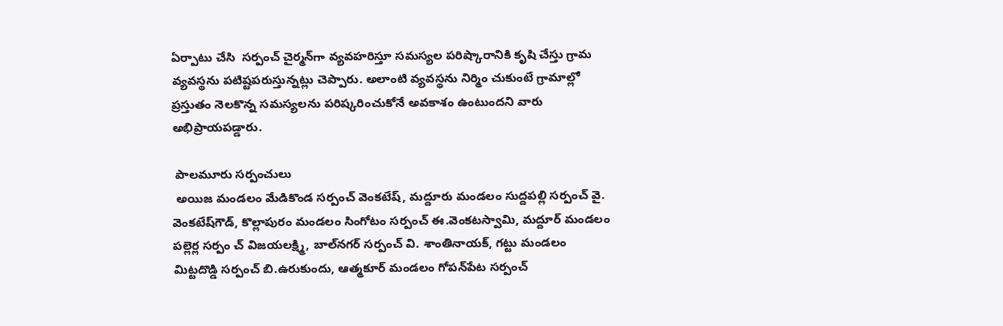ఏర్పాటు చేసి  సర్పంచ్ చైర్మన్‌గా వ్యవహరిస్తూ సమస్యల పరిష్కారానికి కృషి చేస్తు గ్రామ వ్యవస్థను పటిష్టపరుస్తున్నట్లు చెప్పారు. అలాంటి వ్యవస్థను నిర్మిం చుకుంటే గ్రామాల్లో ప్రస్తుతం నెలకొన్న సమస్యలను పరిష్కరించుకోనే అవకాశం ఉంటుందని వారు అభిప్రాయపడ్డారు.

 పాలమూరు సర్పంచులు
 అయిజ మండలం మేడికొండ సర్పంచ్ వెంకటేష్, మద్దూరు మండలం సుద్దపల్లి సర్పంచ్ వై. వెంకటేష్‌గౌడ్, కొల్లాపురం మండలం సింగోటం సర్పంచ్ ఈ.వెంకటస్వామి, మద్దూర్ మండలం పల్లెర్ల సర్పం చ్ విజయలక్ష్మి, బాల్‌నగర్ సర్పంచ్ వి. శాంతినాయక్, గట్టు మండలం మిట్టదొడ్డి సర్పంచ్ బి.ఉరుకుందు, ఆత్మకూర్ మండలం గోపన్‌పేట సర్పంచ్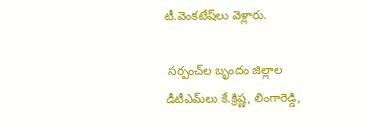టీ.వెంకటేష్‌లు వెళ్లారు.

 సర్పంచ్‌ల బృందం జిల్లాల డీటీఎమ్‌లు కే.క్రిష్ణ, లింగారెడ్డి,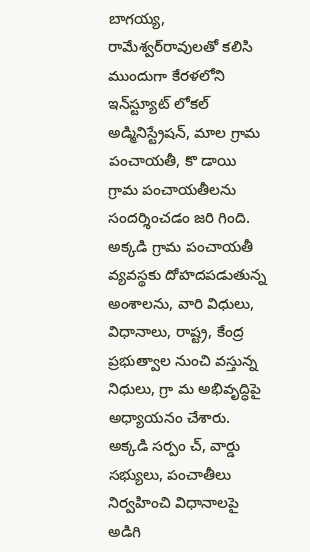బాగయ్య, రామేశ్వర్‌రావులతో కలిసి ముందుగా కేరళలోని ఇన్‌స్ట్యూట్ లోకల్ అడ్మినిస్ట్రేషన్, మాల గ్రామ పంచాయతీ, కొ డాయి గ్రామ పంచాయతీలను సందర్శించడం జరి గింది. అక్కడి గ్రామ పంచాయతీ వ్యవస్థకు దోహదపడుతున్న అంశాలను, వారి విధులు, విధానాలు, రాష్ట్ర, కేంద్ర ప్రభుత్వాల నుంచి వస్తున్న నిధులు, గ్రా మ అభివృద్ధిపై అధ్యాయనం చేశారు. అక్కడి సర్పం చ్, వార్డు సభ్యులు, పంచాతీలు నిర్వహించి విధానాలపై అడిగి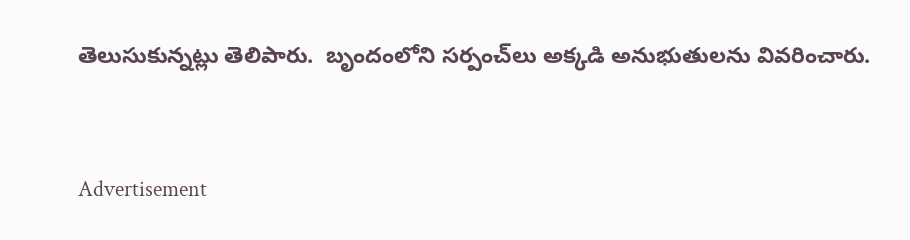తెలుసుకున్నట్లు తెలిపారు.  బృందంలోని సర్పంచ్‌లు అక్కడి అనుభుతులను వివరించారు.


Advertisement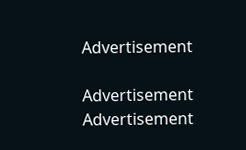Advertisement

Advertisement
Advertisement